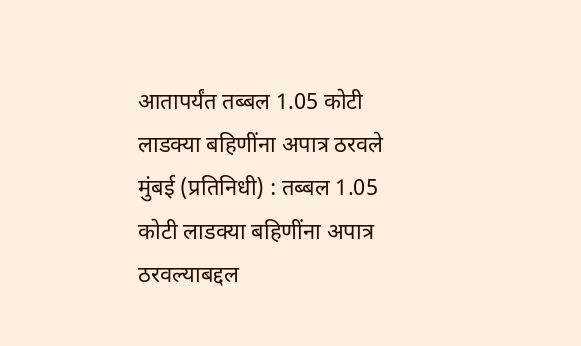आतापर्यंत तब्बल 1.05 कोटी लाडक्या बहिणींना अपात्र ठरवले
मुंबई (प्रतिनिधी) : तब्बल 1.05 कोटी लाडक्या बहिणींना अपात्र ठरवल्याबद्दल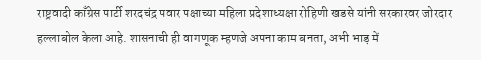राष्ट्रवादी काँग्रेस पार्टी शरदचंद्र पवार पक्षाच्या महिला प्रदेशाध्यक्षा रोहिणी खडसे यांनी सरकारवर जोरदार हल्लाबोल केला आहे. शासनाची ही वागणूक म्हणजे अपना काम बनता, अभी भाड़ में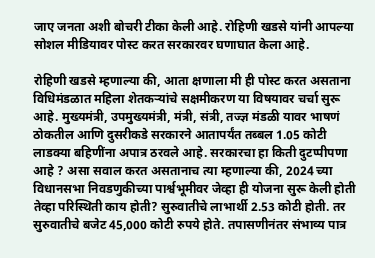जाए जनता अशी बोचरी टीका केली आहे. रोहिणी खडसे यांनी आपल्या सोशल मीडियावर पोस्ट करत सरकारवर घणाघात केला आहे.

रोहिणी खडसे म्हणाल्या की, आता क्षणाला मी ही पोस्ट करत असताना विधिमंडळात महिला शेतकऱ्यांचे सक्षमीकरण या विषयावर चर्चा सुरू आहे. मुख्यमंत्री, उपमुख्यमंत्री, मंत्री, संत्री, तज्ज्ञ मंडळी यावर भाषणं ठोकतील आणि दुसरीकडे सरकारने आतापर्यंत तब्बल 1.05 कोटी लाडक्या बहिणींना अपात्र ठरवले आहे. सरकारचा हा किती दुटप्पीपणा आहे ? असा सवाल करत असतानाच त्या म्हणाल्या की, 2024 च्या विधानसभा निवडणुकीच्या पार्श्वभूमीवर जेव्हा ही योजना सुरू केली होती तेव्हा परिस्थिती काय होती? सुरुवातीचे लाभार्थी 2.53 कोटी होती. तर सुरुवातीचे बजेट 45,000 कोटी रुपये होते. तपासणीनंतर संभाव्य पात्र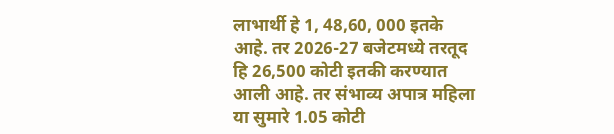लाभार्थी हे 1, 48,60, 000 इतके आहे. तर 2026-27 बजेटमध्ये तरतूद हि 26,500 कोटी इतकी करण्यात आली आहे. तर संभाव्य अपात्र महिला या सुमारे 1.05 कोटी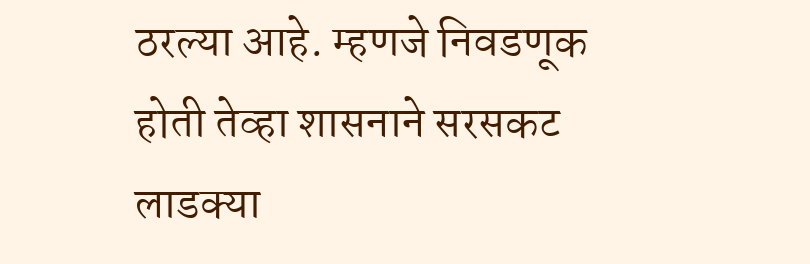ठरल्या आहे. म्हणजे निवडणूक होती तेव्हा शासनाने सरसकट लाडक्या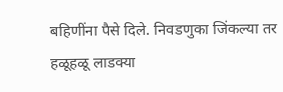बहिणींना पैसे दिले. निवडणुका जिंकल्या तर हळूहळू लाडक्या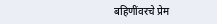बहिणींवरचे प्रेम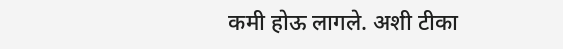कमी होऊ लागले. अशी टीका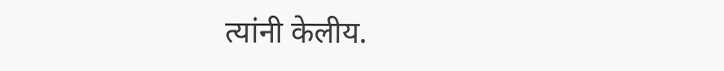त्यांनी केलीय.